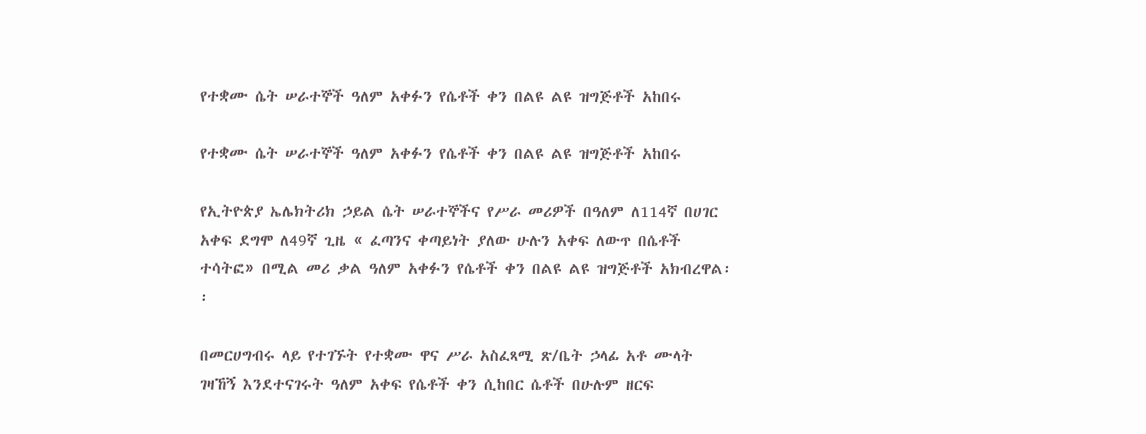የተቋሙ ሴት ሠራተኞች ዓለም አቀፉን የሴቶች ቀን በልዩ ልዩ ዝግጅቶች አከበሩ

የተቋሙ ሴት ሠራተኞች ዓለም አቀፉን የሴቶች ቀን በልዩ ልዩ ዝግጅቶች አከበሩ

የኢትዮጵያ ኤሌክትሪክ ኃይል ሴት ሠራተኞችና የሥራ መሪዎች በዓለም ለ114ኛ በሀገር አቀፍ ደግሞ ለ49ኛ ጊዜ « ፈጣንና ቀጣይነት ያለው ሁሉን አቀፍ ለውጥ በሴቶች ተሳትፎ» በሚል መሪ ቃል ዓለም አቀፉን የሴቶች ቀን በልዩ ልዩ ዝግጅቶች አክብረዋል፡፡

በመርሀግብሩ ላይ የተገኙት የተቋሙ ዋና ሥራ አስፈጻሚ ጽ/ቤት ኃላፊ አቶ ሙላት ገዛኸኝ እንደተናገሩት ዓለም አቀፍ የሴቶች ቀን ሲከበር ሴቶች በሁሉም ዘርፍ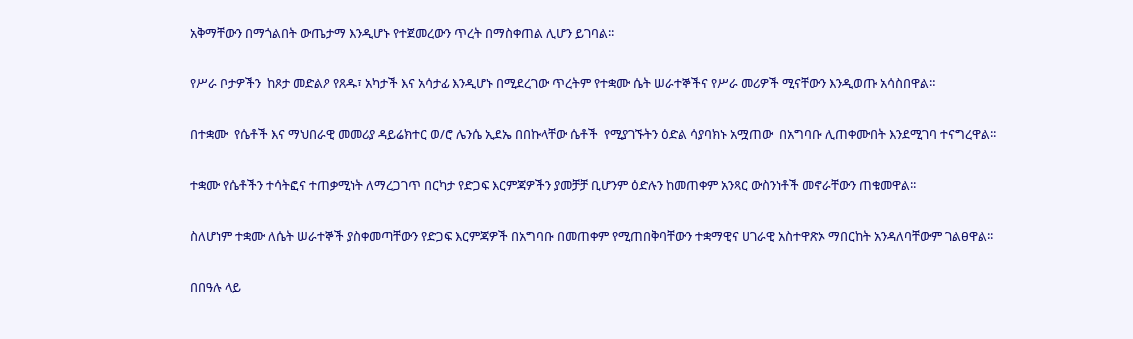አቅማቸውን በማጎልበት ውጤታማ እንዲሆኑ የተጀመረውን ጥረት በማስቀጠል ሊሆን ይገባል፡፡

የሥራ ቦታዎችን  ከጾታ መድልዖ የጸዱ፣ አካታች እና አሳታፊ እንዲሆኑ በሚደረገው ጥረትም የተቋሙ ሴት ሠራተኞችና የሥራ መሪዎች ሚናቸውን እንዲወጡ አሳስበዋል።

በተቋሙ  የሴቶች እና ማህበራዊ መመሪያ ዳይሬክተር ወ/ሮ ሌንሴ ኢደኤ በበኩላቸው ሴቶች  የሚያገኙትን ዕድል ሳያባክኑ አሟጠው  በአግባቡ ሊጠቀሙበት እንደሚገባ ተናግረዋል፡፡

ተቋሙ የሴቶችን ተሳትፎና ተጠቃሚነት ለማረጋገጥ በርካታ የድጋፍ እርምጃዎችን ያመቻቻ ቢሆንም ዕድሉን ከመጠቀም አንጻር ውስንነቶች መኖራቸውን ጠቁመዋል፡፡

ስለሆነም ተቋሙ ለሴት ሠራተኞች ያስቀመጣቸውን የድጋፍ እርምጃዎች በአግባቡ በመጠቀም የሚጠበቅባቸውን ተቋማዊና ሀገራዊ አስተዋጽኦ ማበርከት አንዳለባቸውም ገልፀዋል፡፡

በበዓሉ ላይ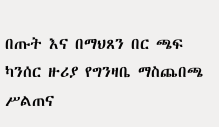በጡት እና በማህጸን በር ጫፍ ካንሰር ዙሪያ የግንዛቤ ማስጨበጫ ሥልጠና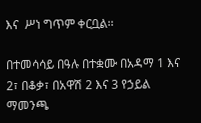እና  ሥነ ግጥም ቀርቧል፡፡

በተመሳሳይ በዓሉ በተቋሙ በአዳማ 1 እና 2፣ በቆቃ፣ በአዋሽ 2 እና 3 የኃይል ማመንጫ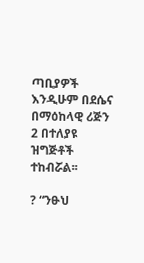ጣቢያዎች እንዲሁም በደሴና በማዕከላዊ ሪጅን 2 በተለያዩ ዝግጅቶች ተከብሯል፡፡

? “ንፁህ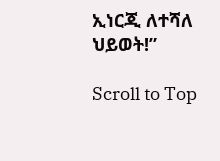ኢነርጂ ለተሻለ ህይወት!”

Scroll to Top